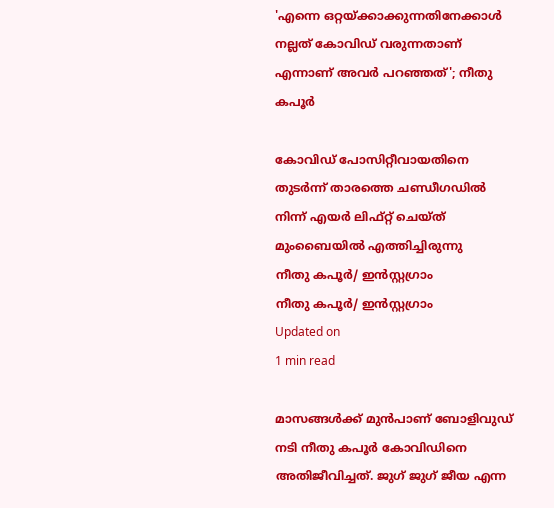'എന്നെ ഒറ്റയ്ക്കാക്കുന്നതിനേക്കാള്‍ നല്ലത് കോവിഡ് വരുന്നതാണ് എന്നാണ് അവര്‍ പറഞ്ഞത്'; നീതു കപൂര്‍

കോവിഡ് പോസിറ്റീവായതിനെ തുടര്‍ന്ന് താരത്തെ ചണ്ഡീഗഡില്‍ നിന്ന് എയര്‍ ലിഫ്റ്റ് ചെയ്ത് മുംബൈയില്‍ എത്തിച്ചിരുന്നു
നീതു കപൂർ/ ഇൻസ്റ്റഗ്രാം
നീതു കപൂർ/ ഇൻസ്റ്റഗ്രാം
Updated on
1 min read

മാസങ്ങള്‍ക്ക് മുന്‍പാണ് ബോളിവുഡ് നടി നീതു കപൂര്‍ കോവിഡിനെ അതിജീവിച്ചത്. ജുഗ് ജുഗ് ജീയ എന്ന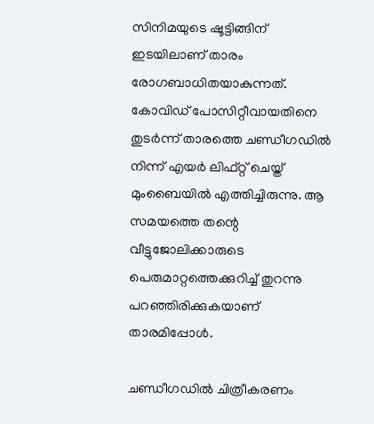സിനിമയുടെ ഷൂട്ടിങ്ങിന് ഇടയിലാണ് താരം രോഗബാധിതയാകുന്നത്. കോവിഡ് പോസിറ്റീവായതിനെ തുടര്‍ന്ന് താരത്തെ ചണ്ഡീഗഡില്‍ നിന്ന് എയര്‍ ലിഫ്റ്റ് ചെയ്ത് മുംബൈയില്‍ എത്തിച്ചിരുന്നു. ആ സമയത്തെ തന്റെ വീട്ടുജോലിക്കാരുടെ പെരുമാറ്റത്തെക്കുറിച്ച് തുറന്നു പറഞ്ഞിരിക്കുകയാണ് താരമിപ്പോള്‍.

ചണ്ഡീഗഡില്‍ ചിത്രീകരണം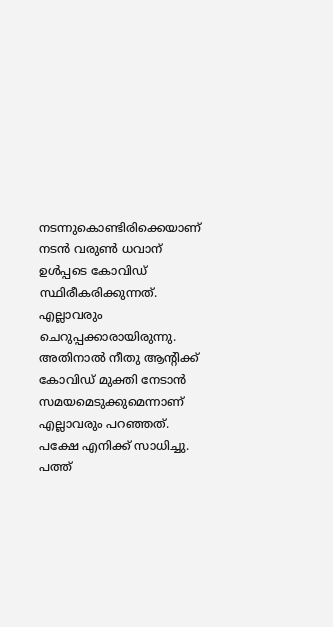നടന്നുകൊണ്ടിരിക്കെയാണ് നടന്‍ വരുണ്‍ ധവാന് ഉള്‍പ്പടെ കോവിഡ് സ്ഥിരീകരിക്കുന്നത്. എല്ലാവരും ചെറുപ്പക്കാരായിരുന്നു. അതിനാല്‍ നീതു ആന്റിക്ക് കോവിഡ് മുക്തി നേടാന്‍ സമയമെടുക്കുമെന്നാണ് എല്ലാവരും പറഞ്ഞത്. പക്ഷേ എനിക്ക് സാധിച്ചു. പത്ത്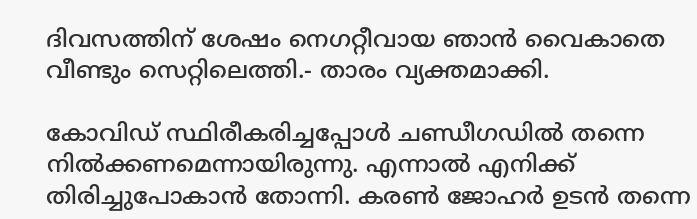ദിവസത്തിന് ശേഷം നെഗറ്റീവായ ഞാന്‍ വൈകാതെ വീണ്ടും സെറ്റിലെത്തി.- താരം വ്യക്തമാക്കി.

കോവിഡ് സ്ഥിരീകരിച്ചപ്പോള്‍ ചണ്ഡീഗഡില്‍ തന്നെ നില്‍ക്കണമെന്നായിരുന്നു. എന്നാല്‍ എനിക്ക് തിരിച്ചുപോകാന്‍ തോന്നി. കരണ്‍ ജോഹര്‍ ഉടന്‍ തന്നെ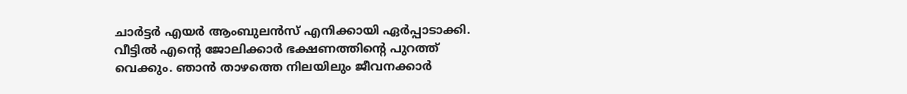ചാര്‍ട്ടര്‍ എയര്‍ ആംബുലന്‍സ് എനിക്കായി ഏര്‍പ്പാടാക്കി. വീട്ടില്‍ എന്റെ ജോലിക്കാര്‍ ഭക്ഷണത്തിന്റെ പുറത്ത് വെക്കും. ഞാന്‍ താഴത്തെ നിലയിലും ജീവനക്കാര്‍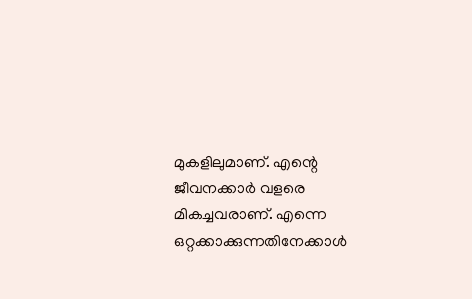മുകളിലുമാണ്. എന്റെ ജീവനക്കാര്‍ വളരെ മികച്ചവരാണ്. എന്നെ ഒറ്റക്കാക്കുന്നതിനേക്കാള്‍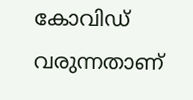കോവിഡ് വരുന്നതാണ്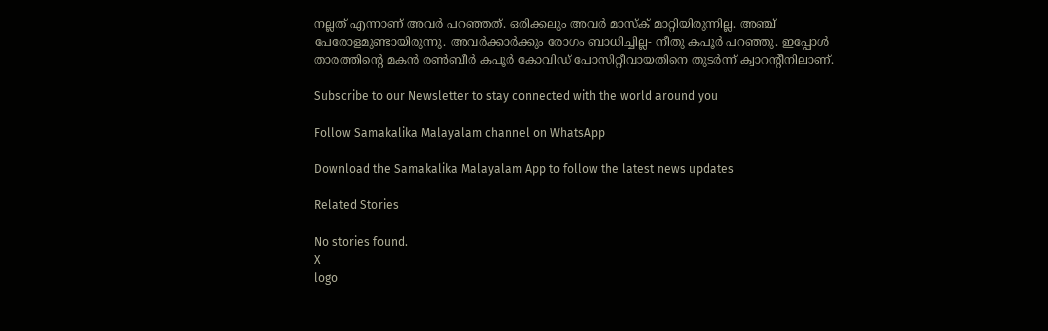നല്ലത് എന്നാണ് അവര്‍ പറഞ്ഞത്. ഒരിക്കലും അവര്‍ മാസ്‌ക് മാറ്റിയിരുന്നില്ല. അഞ്ച് പേരോളമുണ്ടായിരുന്നു. അവര്‍ക്കാര്‍ക്കും രോഗം ബാധിച്ചില്ല- നീതു കപൂര്‍ പറഞ്ഞു. ഇപ്പോൾ താരത്തിന്റെ മകൻ രൺബീർ കപൂർ കോവിഡ് പോസിറ്റീവായതിനെ തുടർന്ന് ക്വാറന്റീനിലാണ്.

Subscribe to our Newsletter to stay connected with the world around you

Follow Samakalika Malayalam channel on WhatsApp

Download the Samakalika Malayalam App to follow the latest news updates

Related Stories

No stories found.
X
logo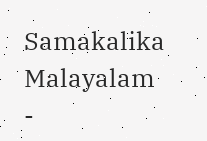Samakalika Malayalam -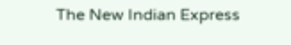The New Indian Express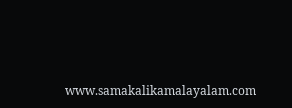www.samakalikamalayalam.com